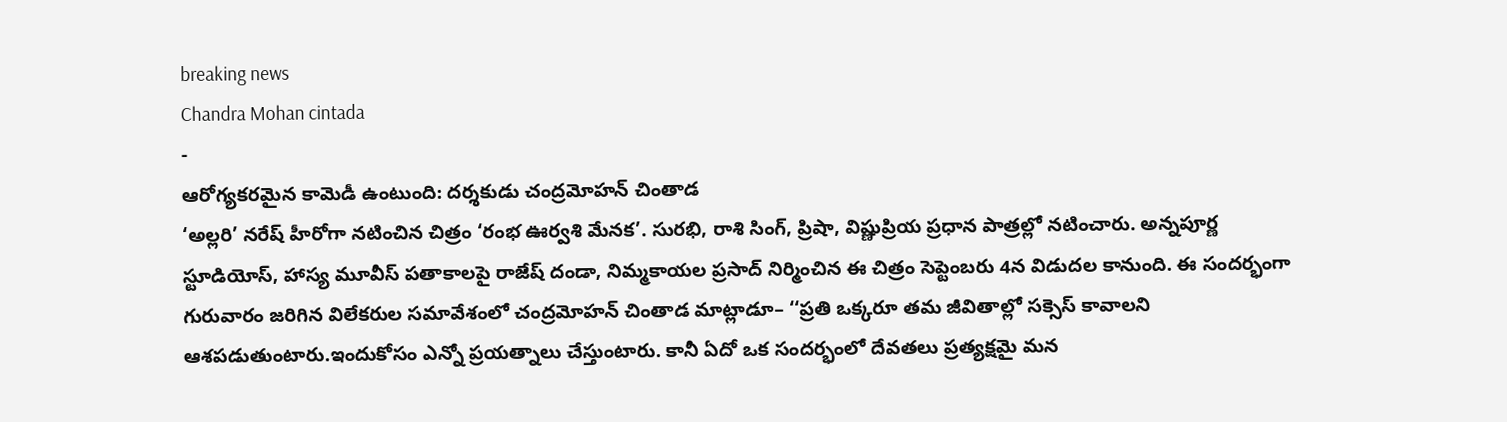breaking news
Chandra Mohan cintada
-
ఆరోగ్యకరమైన కామెడీ ఉంటుంది: దర్శకుడు చంద్రమోహన్ చింతాడ
‘అల్లరి’ నరేష్ హీరోగా నటించిన చిత్రం ‘రంభ ఊర్వశి మేనక’. సురభి, రాశి సింగ్, ప్రిషా, విష్ణుప్రియ ప్రధాన పాత్రల్లో నటించారు. అన్నపూర్ణ స్టూడియోస్, హాస్య మూవీస్ పతాకాలపై రాజేష్ దండా, నిమ్మకాయల ప్రసాద్ నిర్మించిన ఈ చిత్రం సెప్టెంబరు 4న విడుదల కానుంది. ఈ సందర్భంగా గురువారం జరిగిన విలేకరుల సమావేశంలో చంద్రమోహన్ చింతాడ మాట్లాడూ– ‘‘ప్రతి ఒక్కరూ తమ జీవితాల్లో సక్సెస్ కావాలని ఆశపడుతుంటారు.ఇందుకోసం ఎన్నో ప్రయత్నాలు చేస్తుంటారు. కానీ ఏదో ఒక సందర్భంలో దేవతలు ప్రత్యక్షమై మన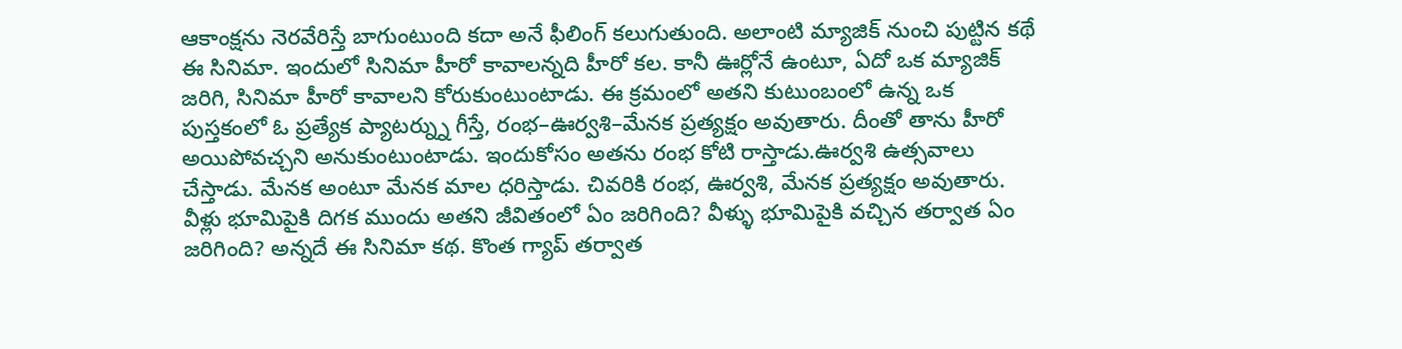ఆకాంక్షను నెరవేరిస్తే బాగుంటుంది కదా అనే ఫీలింగ్ కలుగుతుంది. అలాంటి మ్యాజిక్ నుంచి పుట్టిన కథే ఈ సినిమా. ఇందులో సినిమా హీరో కావాలన్నది హీరో కల. కానీ ఊర్లోనే ఉంటూ, ఏదో ఒక మ్యాజిక్ జరిగి, సినిమా హీరో కావాలని కోరుకుంటుంటాడు. ఈ క్రమంలో అతని కుటుంబంలో ఉన్న ఒక పుస్తకంలో ఓ ప్రత్యేక ప్యాటర్న్ను గీస్తే, రంభ–ఊర్వశి–మేనక ప్రత్యక్షం అవుతారు. దీంతో తాను హీరో అయిపోవచ్చని అనుకుంటుంటాడు. ఇందుకోసం అతను రంభ కోటి రాస్తాడు.ఊర్వశి ఉత్సవాలు చేస్తాడు. మేనక అంటూ మేనక మాల ధరిస్తాడు. చివరికి రంభ, ఊర్వశి, మేనక ప్రత్యక్షం అవుతారు. వీళ్లు భూమిపైకి దిగక ముందు అతని జీవితంలో ఏం జరిగింది? వీళ్ళు భూమిపైకి వచ్చిన తర్వాత ఏం జరిగింది? అన్నదే ఈ సినిమా కథ. కొంత గ్యాప్ తర్వాత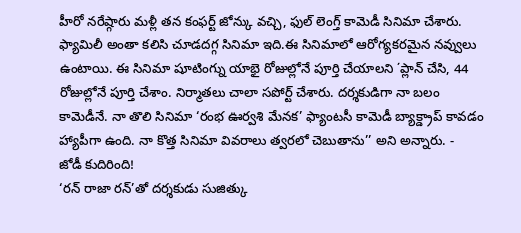హీరో నరేష్గారు మళ్లీ తన కంఫర్ట్ జోన్కు వచ్చి, ఫుల్ లెంగ్త్ కామెడీ సినిమా చేశారు. ఫ్యామిలీ అంతా కలిసి చూడదగ్గ సినిమా ఇది.ఈ సినిమాలో ఆరోగ్యకరమైన నవ్వులు ఉంటాయి. ఈ సినిమా షూటింగ్ను యాభై రోజుల్లోనే పూర్తి చేయాలని ΄ప్లాన్ చేసి, 44 రోజుల్లోనే పూర్తి చేశాం. నిర్మాతలు చాలా సపోర్ట్ చేశారు. దర్శకుడిగా నా బలం కామెడీనే. నా తొలి సినిమా ‘రంభ ఊర్వశి మేనక’ ఫ్యాంటసీ కామెడీ బ్యాక్డ్రాప్ కావడం హ్యాపీగా ఉంది. నా కొత్త సినిమా వివరాలు త్వరలో చెబుతాను’’ అని అన్నారు. -
జోడీ కుదిరింది!
‘రన్ రాజా రన్’తో దర్శకుడు సుజిత్కు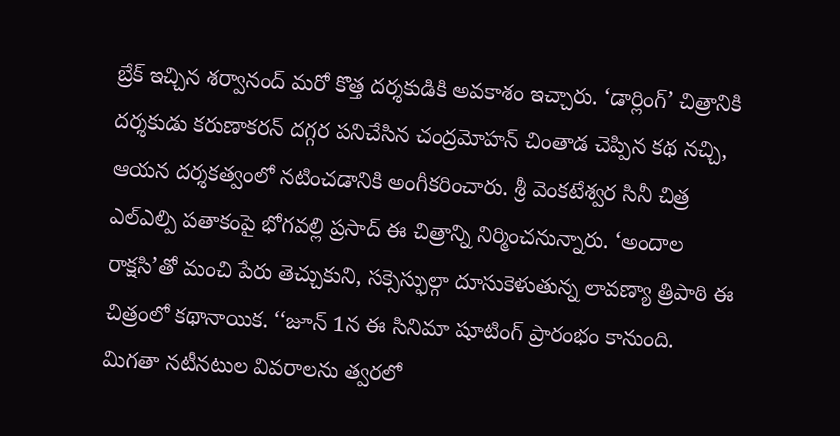బ్రేక్ ఇచ్చిన శర్వానంద్ మరో కొత్త దర్శకుడికి అవకాశం ఇచ్చారు. ‘డార్లింగ్’ చిత్రానికి దర్శకుడు కరుణాకరన్ దగ్గర పనిచేసిన చంద్రమోహన్ చింతాడ చెప్పిన కథ నచ్చి, ఆయన దర్శకత్వంలో నటించడానికి అంగీకరించారు. శ్రీ వెంకటేశ్వర సినీ చిత్ర ఎల్ఎల్పి పతాకంపై భోగవల్లి ప్రసాద్ ఈ చిత్రాన్ని నిర్మించనున్నారు. ‘అందాల రాక్షసి’తో మంచి పేరు తెచ్చుకుని, సక్సెస్ఫుల్గా దూసుకెళుతున్న లావణ్యా త్రిపాఠి ఈ చిత్రంలో కథానాయిక. ‘‘జూన్ 1న ఈ సినిమా షూటింగ్ ప్రారంభం కానుంది. మిగతా నటీనటుల వివరాలను త్వరలో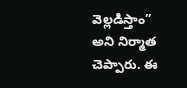వెల్లడిస్తాం’’ అని నిర్మాత చెప్పారు. ఈ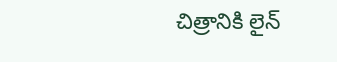చిత్రానికి లైన్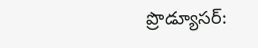ప్రొడ్యూసర్: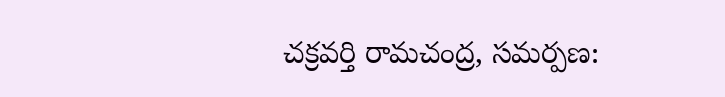చక్రవర్తి రామచంద్ర, సమర్పణ: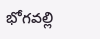భోగవల్లి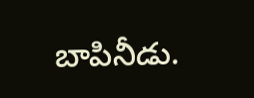బాపినీడు.